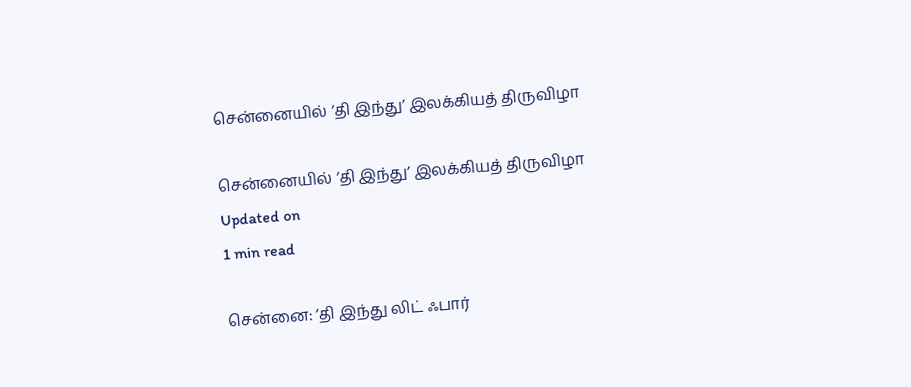சென்னையில் ‘தி இந்து’ இலக்கியத் திருவிழா

சென்னையில் ‘தி இந்து’ இலக்கியத் திருவிழா
Updated on
1 min read

சென்னை: ‘தி இந்து லிட் ஃபார்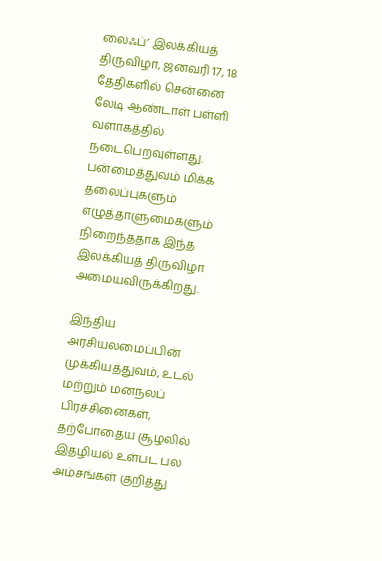லைஃப்’ இலக்கியத் திருவிழா, ஜனவரி 17, 18 தேதிகளில் சென்னை லேடி ஆண்டாள் பள்ளி வளாகத்தில் நடைபெறவுள்ளது. பன்மைத்துவம் மிக்க தலைப்புகளும் எழுத்தாளுமைகளும் நிறைந்ததாக இந்த இலக்கியத் திருவிழா அமையவிருக்கிறது.

இந்திய அரசியலமைப்பின் முக்கியத்துவம், உடல் மற்றும் மனநலப் பிரச்சினைகள், தற்போதைய சூழலில் இதழியல் உள்பட பல அம்சங்கள் குறித்து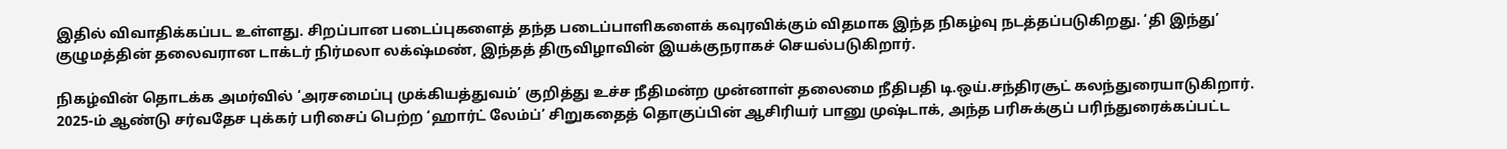இதில் விவாதிக்கப்பட உள்ளது. சிறப்பான படைப்புகளைத் தந்த படைப்பாளிகளைக் கவுரவிக்கும் விதமாக இந்த நிகழ்வு நடத்தப்படுகிறது. ‘தி இந்து’ குழுமத்தின் தலைவரான டாக்டர் நிர்மலா லக்‌ஷ்மண், இந்தத் திருவிழாவின் இயக்குநராகச் செயல்படுகிறார்.

நிகழ்வின் தொடக்க அமர்வில் ‘அரசமைப்பு முக்கியத்துவம்’ குறித்து உச்ச நீதிமன்ற முன்னாள் தலைமை நீதிபதி டி.ஒய்.சந்திரசூட் கலந்துரையாடுகிறார். 2025-ம் ஆண்டு சர்வதேச புக்கர் பரிசைப் பெற்ற ‘ஹார்ட் லேம்ப்’ சிறுகதைத் தொகுப்பின் ஆசிரியர் பானு முஷ்டாக், அந்த பரிசுக்குப் பரிந்துரைக்கப்பட்ட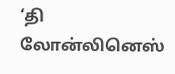‘தி லோன்லினெஸ்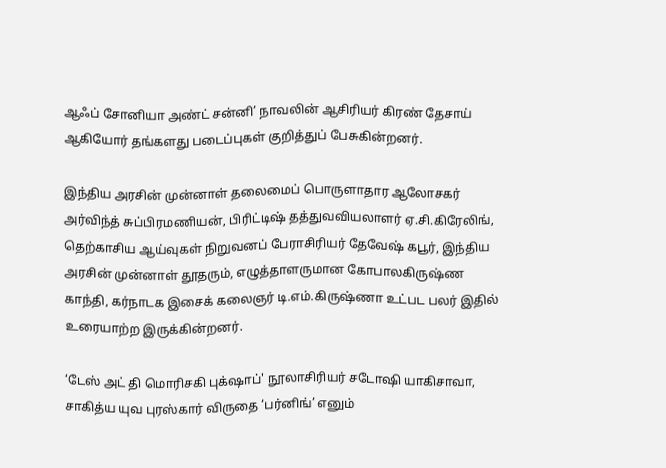ஆஃப் சோனியா அண்ட் சன்னி’ நாவலின் ஆசிரியர் கிரண் தேசாய் ஆகியோர் தங்களது படைப்புகள் குறித்துப் பேசுகின்றனர்.

இந்திய அரசின் முன்னாள் தலைமைப் பொருளாதார ஆலோசகர் அர்விந்த் சுப்பிரமணியன், பிரிட்டிஷ் தத்துவவியலாளர் ஏ.சி.கிரேலிங், தெற்காசிய ஆய்வுகள் நிறுவனப் பேராசிரியர் தேவேஷ் கபூர், இந்திய அரசின் முன்னாள் தூதரும், எழுத்தாளருமான கோபாலகிருஷ்ண காந்தி, கர்நாடக இசைக் கலைஞர் டி.எம்.கிருஷ்ணா உட்பட பலர் இதில் உரையாற்ற இருக்கின்றனர்.

‘டேஸ் அட் தி மொரிசகி புக்‌ஷாப்' நூலாசிரியர் சடோஷி யாகிசாவா, சாகித்ய யுவ புரஸ்கார் விருதை ‘பர்னிங்’ எனும்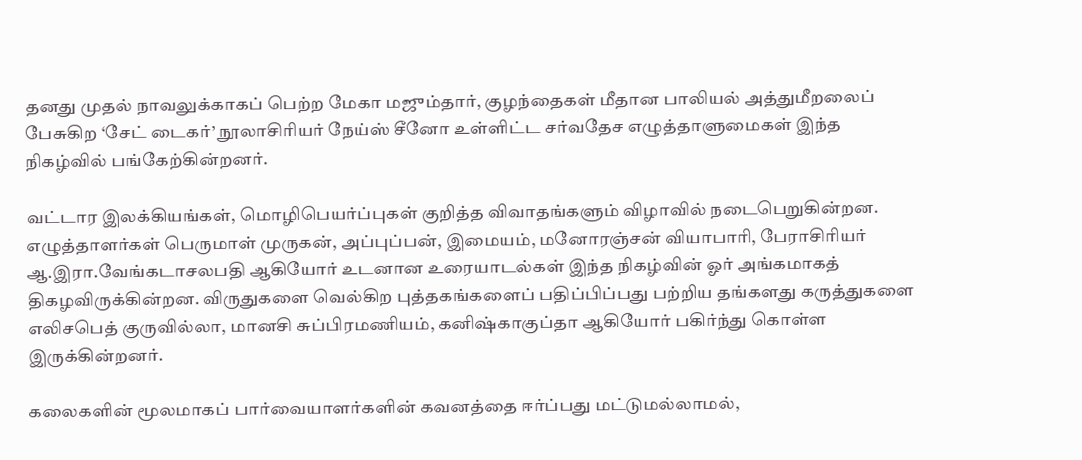தனது முதல் நாவலுக்காகப் பெற்ற மேகா மஜும்தார், குழந்தைகள் மீதான பாலியல் அத்துமீறலைப் பேசுகிற ‘சேட் டைகர்’ நூலாசிரியர் நேய்ஸ் சீனோ உள்ளிட்ட சர்வதேச எழுத்தாளுமைகள் இந்த நிகழ்வில் பங்கேற்கின்றனர்.

வட்டார இலக்கியங்கள், மொழிபெயர்ப்புகள் குறித்த விவாதங்களும் விழாவில் நடைபெறுகின்றன. எழுத்தாளர்கள் பெருமாள் முருகன், அப்புப்பன், இமையம், மனோரஞ்சன் வியாபாரி, பேராசிரியர் ஆ.இரா.வேங்கடாசலபதி ஆகியோர் உடனான உரையாடல்கள் இந்த நிகழ்வின் ஓர் அங்கமாகத் திகழவிருக்கின்றன. விருதுகளை வெல்கிற புத்தகங்களைப் பதிப்பிப்பது பற்றிய தங்களது கருத்துகளை எலிசபெத் குருவில்லா, மானசி சுப்பிரமணியம், கனிஷ்காகுப்தா ஆகியோர் பகிர்ந்து கொள்ள இருக்கின்றனர்.

கலைகளின் மூலமாகப் பார்வையாளர்களின் கவனத்தை ஈர்ப்பது மட்டுமல்லாமல்,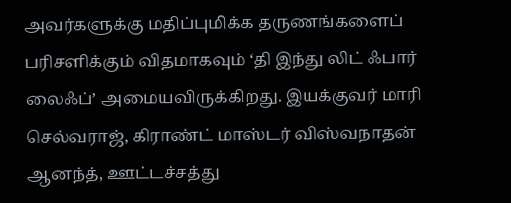அவர்களுக்கு மதிப்புமிக்க தருணங்களைப் பரிசளிக்கும் விதமாகவும் ‘தி இந்து லிட் ஃபார் லைஃப்’ அமையவிருக்கிறது. இயக்குவர் மாரி செல்வராஜ், கிராண்ட் மாஸ்டர் விஸ்வநாதன் ஆனந்த், ஊட்டச்சத்து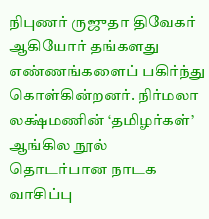நிபுணர் ருஜுதா திவேகர் ஆகியோர் தங்களது எண்ணங்களைப் பகிர்ந்து கொள்கின்றனர். நிர்மலா லக்ஷ்மணின் ‘தமிழர்கள்’ ஆங்கில நூல் தொடர்பான நாடக வாசிப்பு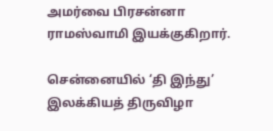அமர்வை பிரசன்னா ராமஸ்வாமி இயக்குகிறார்.

சென்னையில் ‘தி இந்து’ இலக்கியத் திருவிழா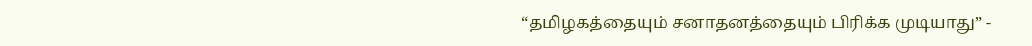“தமிழகத்தையும் சனாதனத்தையும் பிரிக்க முடியாது” -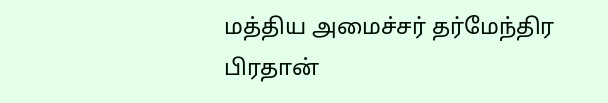மத்திய அமைச்சர் தர்மேந்திர பிரதான்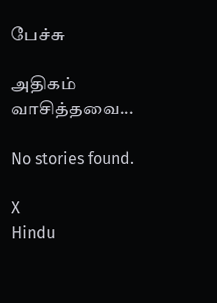பேச்சு

அதிகம் வாசித்தவை...

No stories found.

X
Hindu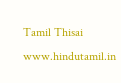Tamil Thisai
www.hindutamil.in